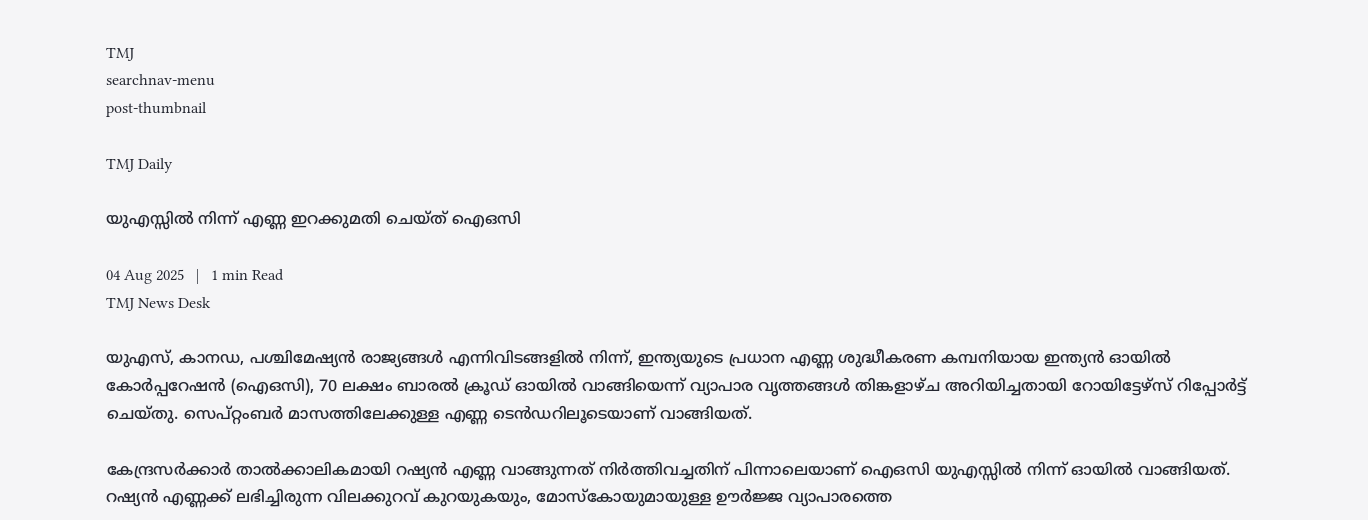TMJ
searchnav-menu
post-thumbnail

TMJ Daily

യുഎസ്സിൽ നിന്ന് എണ്ണ ഇറക്കുമതി ചെയ്ത് ഐഒസി

04 Aug 2025   |   1 min Read
TMJ News Desk

യുഎസ്, കാനഡ, പശ്ചിമേഷ്യൻ രാജ്യങ്ങൾ എന്നിവിടങ്ങളിൽ നിന്ന്, ഇന്ത്യയുടെ പ്രധാന എണ്ണ ശുദ്ധീകരണ കമ്പനിയായ ഇന്ത്യൻ ഓയിൽ കോർപ്പറേഷൻ (ഐഒസി), 70 ലക്ഷം ബാരൽ ക്രൂഡ് ഓയിൽ വാങ്ങിയെന്ന് വ്യാപാര വൃത്തങ്ങൾ തിങ്കളാഴ്ച അറിയിച്ചതായി റോയിട്ടേഴ്‌സ് റിപ്പോർട്ട്‌ ചെയ്തു. സെപ്റ്റംബർ മാസത്തിലേക്കുള്ള എണ്ണ ടെൻഡറിലൂടെയാണ് വാങ്ങിയത്.

കേന്ദ്രസർക്കാർ താൽക്കാലികമായി റഷ്യൻ എണ്ണ വാങ്ങുന്നത് നിർത്തിവച്ചതിന് പിന്നാലെയാണ് ഐഒസി യുഎസ്സിൽ നിന്ന് ഓയിൽ വാങ്ങിയത്. റഷ്യൻ എണ്ണക്ക് ലഭിച്ചിരുന്ന വിലക്കുറവ് കുറയുകയും, മോസ്കോയുമായുള്ള ഊർജ്ജ വ്യാപാരത്തെ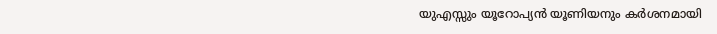യുഎസ്സും യൂറോപ്യൻ യൂണിയനും കർശനമായി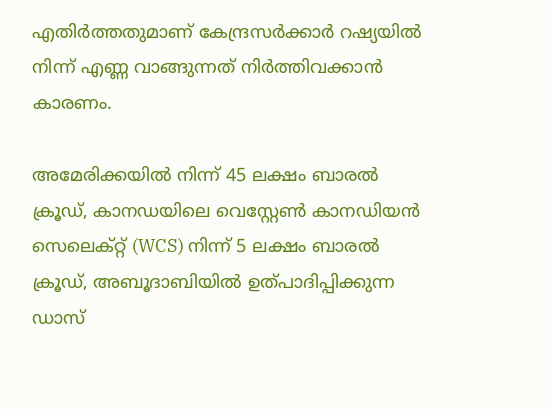എതിർത്തതുമാണ് കേന്ദ്രസർക്കാർ റഷ്യയിൽ നിന്ന് എണ്ണ വാങ്ങുന്നത് നിർത്തിവക്കാൻ കാരണം.

അമേരിക്കയിൽ നിന്ന് 45 ലക്ഷം ബാരൽ ക്രൂഡ്, കാനഡയിലെ വെസ്റ്റേൺ കാനഡിയൻ സെലെക്റ്റ് (WCS) നിന്ന് 5 ലക്ഷം ബാരൽ ക്രൂഡ്, അബൂദാബിയിൽ ഉത്പാദിപ്പിക്കുന്ന ഡാസ്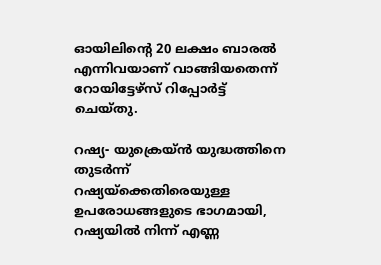ഓയിലിന്റെ 20 ലക്ഷം ബാരൽ എന്നിവയാണ് വാങ്ങിയതെന്ന് റോയിട്ടേഴ്‌സ് റിപ്പോർട്ട്‌ ചെയ്തു.

റഷ്യ- യുക്രെയ്‌ൻ യുദ്ധത്തിനെ തുടർന്ന് റഷ്യയ്‌ക്കെതിരെയുള്ള ഉപരോധങ്ങളുടെ ഭാഗമായി, റഷ്യയിൽ നിന്ന് എണ്ണ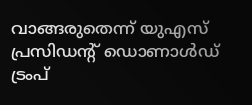വാങ്ങരുതെന്ന് യുഎസ് പ്രസിഡന്റ് ഡൊണാൾഡ് ട്രംപ്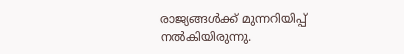രാജ്യങ്ങൾക്ക് മുന്നറിയിപ്പ് നൽകിയിരുന്നു.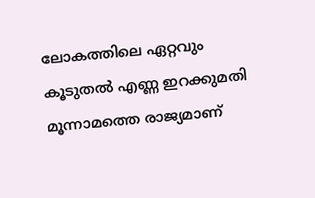ലോകത്തിലെ ഏറ്റവും കൂടുതൽ എണ്ണ ഇറക്കുമതി മൂന്നാമത്തെ രാജ്യമാണ്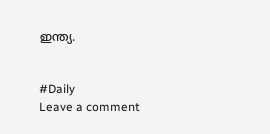ഇന്ത്യ.


#Daily
Leave a comment